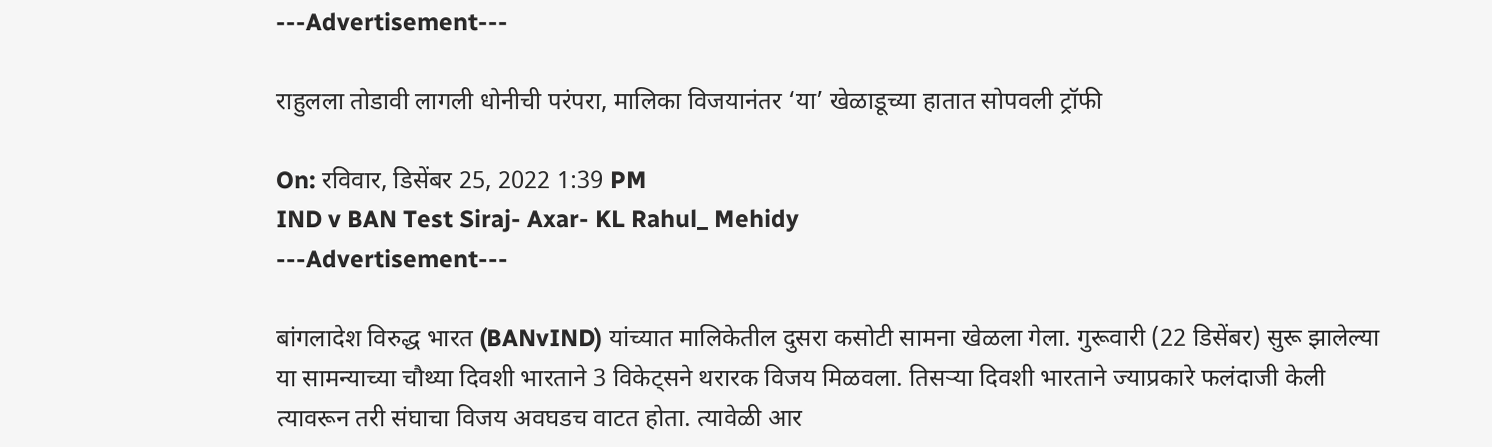---Advertisement---

राहुलला तोडावी लागली धोनीची परंपरा, मालिका विजयानंतर ‘या’ खेळाडूच्या हातात सोपवली ट्रॉफी

On: रविवार, डिसेंबर 25, 2022 1:39 PM
IND v BAN Test Siraj- Axar- KL Rahul_ Mehidy
---Advertisement---

बांगलादेश विरुद्ध भारत (BANvIND) यांच्यात मालिकेतील दुसरा कसोटी सामना खेळला गेला. गुरूवारी (22 डिसेंबर) सुरू झालेल्या या सामन्याच्या चौथ्या दिवशी भारताने 3 विकेट्सने थरारक विजय मिळवला. तिसऱ्या दिवशी भारताने ज्याप्रकारे फलंदाजी केली त्यावरून तरी संघाचा विजय अवघडच वाटत होता. त्यावेळी आर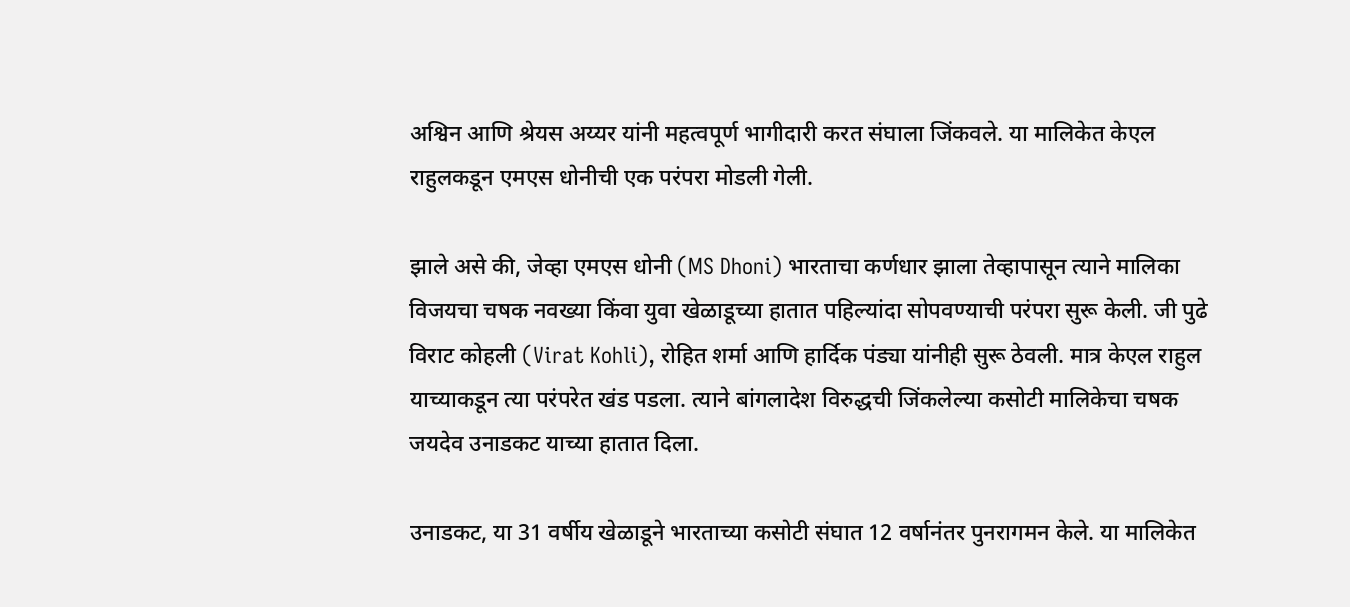अश्विन आणि श्रेयस अय्यर यांनी महत्वपूर्ण भागीदारी करत संघाला जिंकवले. या मालिकेत केएल राहुलकडून एमएस धोनीची एक परंपरा मोडली गेली.

झाले असे की, जेव्हा एमएस धोनी (MS Dhoni) भारताचा कर्णधार झाला तेव्हापासून त्याने मालिका विजयचा चषक नवख्या किंवा युवा खेळाडूच्या हातात पहिल्यांदा सोपवण्याची परंपरा सुरू केली. जी पुढे विराट कोहली (Virat Kohli), रोहित शर्मा आणि हार्दिक पंड्या यांनीही सुरू ठेवली. मात्र केएल राहुल याच्याकडून त्या परंपरेत खंड पडला. त्याने बांगलादेश विरुद्धची जिंकलेल्या कसोटी मालिकेचा चषक जयदेव उनाडकट याच्या हातात दिला.

उनाडकट, या 31 वर्षीय खेळाडूने भारताच्या कसोटी संघात 12 वर्षानंतर पुनरागमन केले. या मालिकेत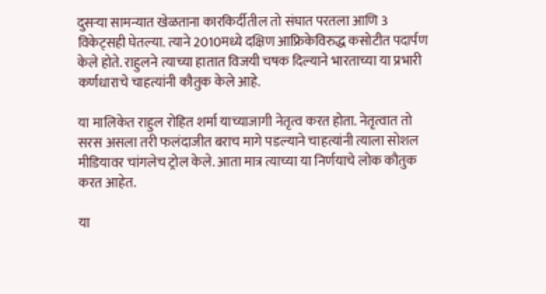दुसऱ्या सामन्यात खेळताना कारकिर्दीतील तो संघात परतला आणि 3 विकेट्सही घेतल्या. त्याने 2010मध्ये दक्षिण आफ्रिकेविरुद्ध कसोटीत पदार्पण केले होते. राहुलने त्याच्या हातात विजयी चषक दिल्याने भारताच्या या प्रभारी कर्णधाराचे चाहत्यांनी कौतुक केले आहे.

या मालिकेत राहुल रोहित शर्मा याच्याजागी नेतृत्व करत होता. नेतृत्वात तो सरस असला तरी फलंदाजीत बराच मागे पडल्याने चाहत्यांनी त्याला सोशल मीडियावर चांगलेच ट्रोल केले. आता मात्र त्याच्या या निर्णयाचे लोक कौतुक करत आहेत.

या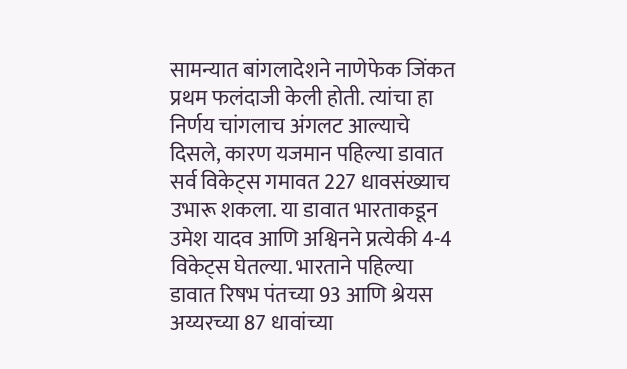सामन्यात बांगलादेशने नाणेफेक जिंकत प्रथम फलंदाजी केली होती. त्यांचा हा निर्णय चांगलाच अंगलट आल्याचे दिसले, कारण यजमान पहिल्या डावात सर्व विकेट्स गमावत 227 धावसंख्याच उभारू शकला. या डावात भारताकडून उमेश यादव आणि अश्विनने प्रत्येकी 4-4 विकेट्स घेतल्या. भारताने पहिल्या डावात रिषभ पंतच्या 93 आणि श्रेयस अय्यरच्या 87 धावांच्या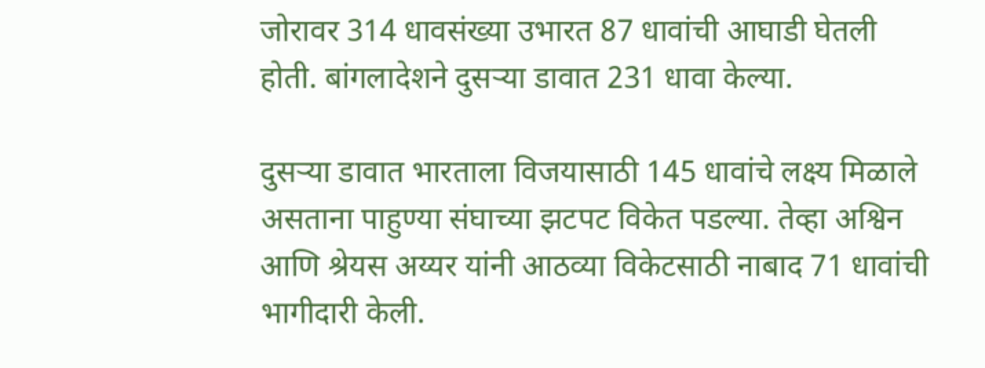जोरावर 314 धावसंख्या उभारत 87 धावांची आघाडी घेतली होती. बांगलादेशने दुसऱ्या डावात 231 धावा केल्या.

दुसऱ्या डावात भारताला विजयासाठी 145 धावांचे लक्ष्य मिळाले असताना पाहुण्या संघाच्या झटपट विकेत पडल्या. तेव्हा अश्विन आणि श्रेयस अय्यर यांनी आठव्या विकेटसाठी नाबाद 71 धावांची भागीदारी केली.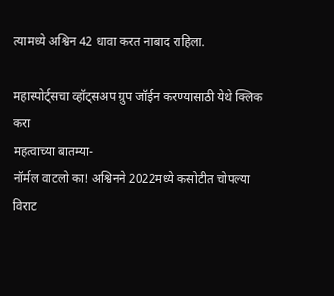त्यामध्ये अश्विन 42 धावा करत नाबाद राहिला.

महास्पोर्ट्सचा व्हॉट्सअप ग्रुप जॉईन करण्यासाठी येथे क्लिक करा
महत्वाच्या बातम्या-
नॉर्मल वाटलो का! अश्विनने 2022मध्ये कसोटीत चोपल्या विराट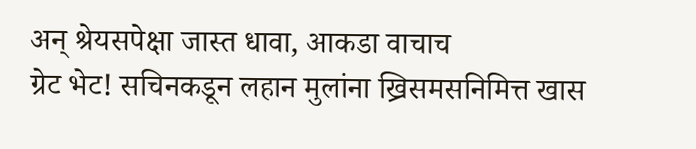अन् श्रेयसपेक्षा जास्त धावा, आकडा वाचाच
ग्रेट भेट! सचिनकडून लहान मुलांना ख्रिसमसनिमित्त खास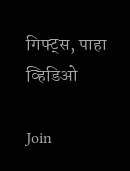गिफ्ट्स, पाहा व्हिडिओ

Join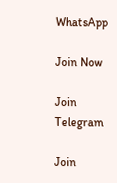WhatsApp

Join Now

Join Telegram

Join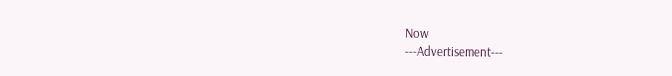Now
---Advertisement---